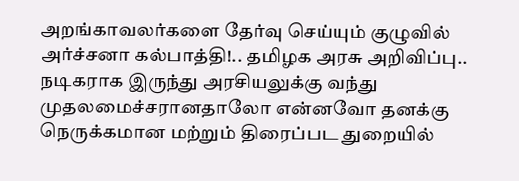அறங்காவலர்களை தேர்வு செய்யும் குழுவில் அர்ச்சனா கல்பாத்தி!.. தமிழக அரசு அறிவிப்பு..
நடிகராக இருந்து அரசியலுக்கு வந்து முதலமைச்சரானதாலோ என்னவோ தனக்கு நெருக்கமான மற்றும் திரைப்பட துறையில்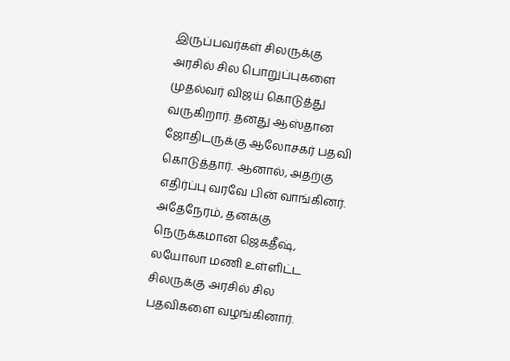இருப்பவர்கள் சிலருக்கு அரசில் சில பொறுப்புகளை முதல்வர் விஜய் கொடுத்து வருகிறார். தனது ஆஸ்தான ஜோதிடருக்கு ஆலோசகர் பதவி கொடுத்தார். ஆனால், அதற்கு எதிர்ப்பு வரவே பின் வாங்கினர்.
அதேநேரம், தனக்கு நெருக்கமான ஜெகதீஷ், லயோலா மணி உள்ளிட்ட சிலருக்கு அரசில் சில பதவிகளை வழங்கினார்.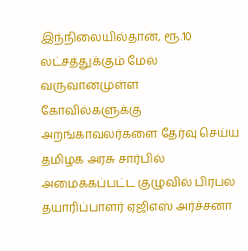இந்நிலையில்தான், ரூ.10 லட்சத்துக்கும் மேல் வருவானமுள்ள கோவில்களுக்கு அறங்காவலர்களை தேர்வு செய்ய தமிழக அரசு சார்பில் அமைக்கப்பட்ட குழுவில் பிரபல தயாரிப்பாளர் ஏஜிஎஸ் அர்ச்சனா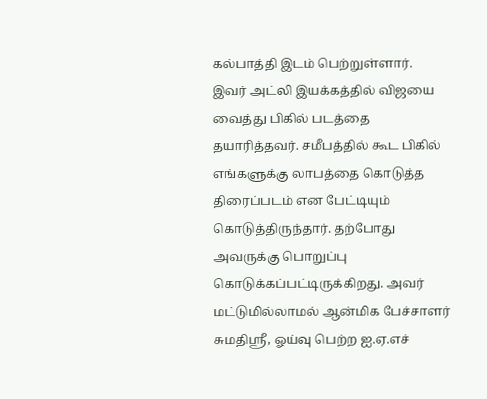கல்பாத்தி இடம் பெற்றுள்ளார்.
இவர் அட்லி இயக்கத்தில் விஜயை வைத்து பிகில் படத்தை தயாரித்தவர். சமீபத்தில் கூட பிகில் எங்களுக்கு லாபத்தை கொடுத்த திரைப்படம் என பேட்டியும் கொடுத்திருந்தார். தற்போது அவருக்கு பொறுப்பு கொடுக்கப்பட்டிருக்கிறது. அவர் மட்டுமில்லாமல் ஆன்மிக பேச்சாளர் சுமதிஸ்ரீ, ஓய்வு பெற்ற ஐ.ஏ.எச்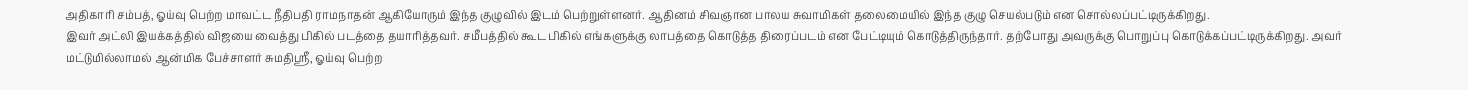அதிகாரி சம்பத், ஓய்வு பெற்ற மாவட்ட நீதிபதி ராமநாதன் ஆகியோரும் இந்த குழுவில் இடம் பெற்றுள்ளனர். ஆதினம் சிவஞான பாலய சுவாமிகள் தலைமையில் இந்த குழு செயல்படும் என சொல்லப்பட்டிருக்கிறது.
இவர் அட்லி இயக்கத்தில் விஜயை வைத்து பிகில் படத்தை தயாரித்தவர். சமீபத்தில் கூட பிகில் எங்களுக்கு லாபத்தை கொடுத்த திரைப்படம் என பேட்டியும் கொடுத்திருந்தார். தற்போது அவருக்கு பொறுப்பு கொடுக்கப்பட்டிருக்கிறது. அவர் மட்டுமில்லாமல் ஆன்மிக பேச்சாளர் சுமதிஸ்ரீ, ஓய்வு பெற்ற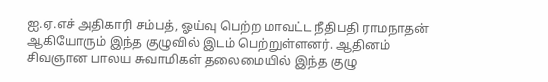ஐ.ஏ.எச் அதிகாரி சம்பத், ஓய்வு பெற்ற மாவட்ட நீதிபதி ராமநாதன் ஆகியோரும் இந்த குழுவில் இடம் பெற்றுள்ளனர். ஆதினம் சிவஞான பாலய சுவாமிகள் தலைமையில் இந்த குழு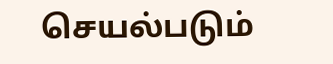செயல்படும்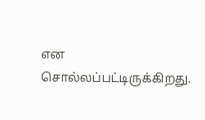என சொல்லப்பட்டிருக்கிறது.